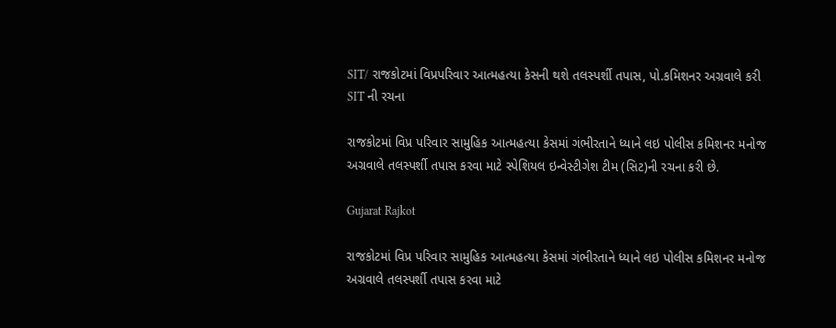SIT/ રાજકોટમાં વિપ્રપરિવાર આત્મહત્યા કેસની થશે તલસ્પર્શી તપાસ, પો.કમિશનર અગ્રવાલે કરી SIT ની રચના

રાજકોટમાં વિપ્ર પરિવાર સામુહિક આત્મહત્યા કેસમાં ગંભીરતાને ધ્યાને લઇ પોલીસ કમિશનર મનોજ અગ્રવાલે તલસ્પર્શી તપાસ કરવા માટે સ્પેશિયલ ઇન્વેસ્ટીગેશ ટીમ (સિટ)ની રચના કરી છે.

Gujarat Rajkot

રાજકોટમાં વિપ્ર પરિવાર સામુહિક આત્મહત્યા કેસમાં ગંભીરતાને ધ્યાને લઇ પોલીસ કમિશનર મનોજ અગ્રવાલે તલસ્પર્શી તપાસ કરવા માટે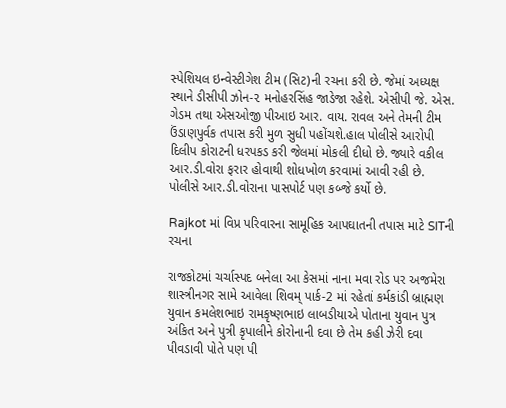સ્પેશિયલ ઇન્વેસ્ટીગેશ ટીમ (સિટ)ની રચના કરી છે. જેમાં અધ્યક્ષ સ્થાને ડીસીપી ઝોન-૨ મનોહરસિંહ જાડેજા રહેશે. એસીપી જે. એસ. ગેડમ તથા એસઓજી પીઆઇ આર. વાય. રાવલ અને તેમની ટીમ ઉંડાણપુર્વક તપાસ કરી મુળ સુધી પહોંચશે.હાલ પોલીસે આરોપી દિલીપ કોરાટની ધરપકડ કરી જેલમાં મોકલી દીધો છે. જ્યારે વકીલ આર.ડી.વોરા ફરાર હોવાથી શોધખોળ કરવામાં આવી રહી છે. પોલીસે આર.ડી.વોરાના પાસપોર્ટ પણ કબ્જે કર્યો છે.

Rajkot માં વિપ્ર પરિવારના સામૂહિક આપઘાતની તપાસ માટે SITની રચના

રાજકોટમાં ચર્ચાસ્પદ બનેલા આ કેસમાં નાના મવા રોડ પર અજમેરા શાસ્ત્રીનગર સામે આવેલા શિવમ્ પાર્ક-2 માં રહેતાં કર્મકાંડી બ્રાહ્મણ યુવાન કમલેશભાઇ રામકૃષ્ણભાઇ લાબડીયાએ પોતાના યુવાન પુત્ર અંકિત અને પુત્રી કૃપાલીને કોરોનાની દવા છે તેમ કહી ઝેરી દવા પીવડાવી પોતે પણ પી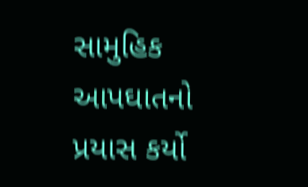સામુહિક આપઘાતનો પ્રયાસ કર્યો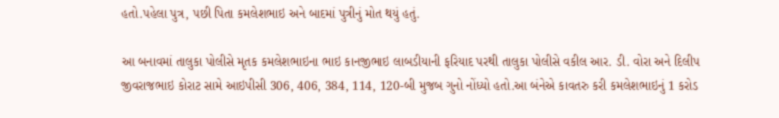હતો.પહેલા પુત્ર, પછી પિતા કમલેશભાઇ અને બાદમાં પુત્રીનું મોત થયું હતું.

આ બનાવમાં તાલુકા પોલીસે મૃતક કમલેશભાઇના ભાઇ કાનજીભાઇ લાબડીયાની ફરિયાદ પરથી તાલુકા પોલીસે વકીલ આર. ડી. વોરા અને દિલીપ જીવરાજભાઇ કોરાટ સામે આઇપીસી 306, 406, 384, 114, 120-બી મુજબ ગુનો નોંધ્યો હતો.આ બંનેએ કાવતરુ કરી કમલેશભાઇનું 1 કરોડ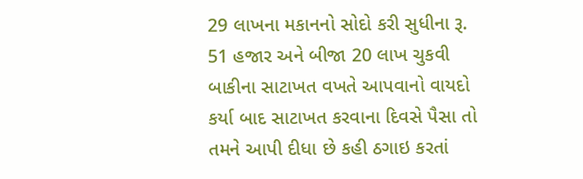29 લાખના મકાનનો સોદો કરી સુધીના રૂ. 51 હજાર અને બીજા 20 લાખ ચુકવી બાકીના સાટાખત વખતે આપવાનો વાયદો કર્યા બાદ સાટાખત કરવાના દિવસે પૈસા તો તમને આપી દીધા છે કહી ઠગાઇ કરતાં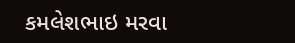કમલેશભાઇ મરવા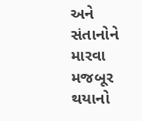અને સંતાનોને મારવા મજબૂર થયાનો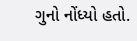ગુનો નોંધ્યો હતો.